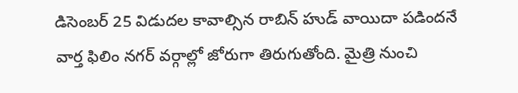డిసెంబర్ 25 విడుదల కావాల్సిన రాబిన్ హుడ్ వాయిదా పడిందనే వార్త ఫిలిం నగర్ వర్గాల్లో జోరుగా తిరుగుతోంది. మైత్రి నుంచి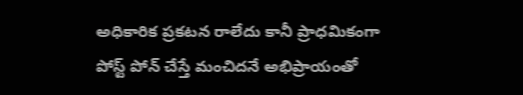అధికారిక ప్రకటన రాలేదు కానీ ప్రాధమికంగా పోస్ట్ పోన్ చేస్తే మంచిదనే అభిప్రాయంతో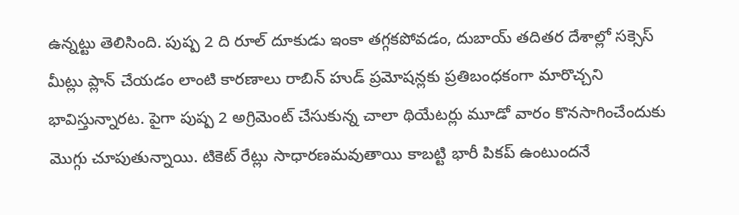ఉన్నట్టు తెలిసింది. పుష్ప 2 ది రూల్ దూకుడు ఇంకా తగ్గకపోవడం, దుబాయ్ తదితర దేశాల్లో సక్సెస్ మీట్లు ప్లాన్ చేయడం లాంటి కారణాలు రాబిన్ హుడ్ ప్రమోషన్లకు ప్రతిబంధకంగా మారొచ్చని భావిస్తున్నారట. పైగా పుష్ప 2 అగ్రిమెంట్ చేసుకున్న చాలా థియేటర్లు మూడో వారం కొనసాగించేందుకు మొగ్గు చూపుతున్నాయి. టికెట్ రేట్లు సాధారణమవుతాయి కాబట్టి భారీ పికప్ ఉంటుందనే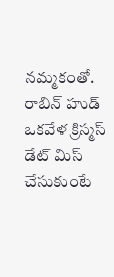నమ్మకంతో.
రాబిన్ హుడ్ ఒకవేళ క్రిస్మస్ డేట్ మిస్ చేసుకుంటే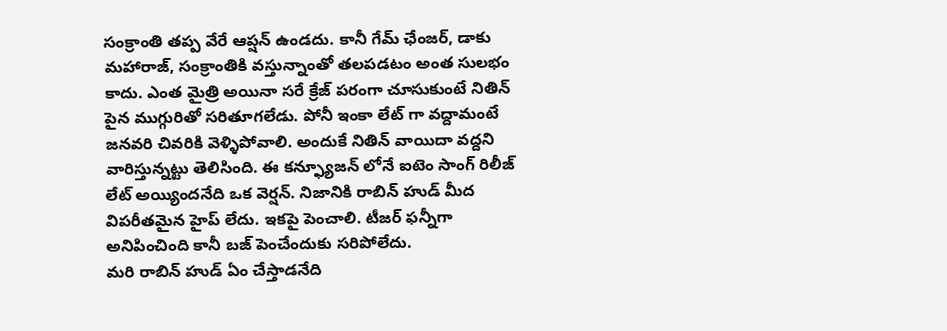సంక్రాంతి తప్ప వేరే ఆప్షన్ ఉండదు. కానీ గేమ్ ఛేంజర్, డాకు మహారాజ్, సంక్రాంతికి వస్తున్నాంతో తలపడటం అంత సులభం కాదు. ఎంత మైత్రి అయినా సరే క్రేజ్ పరంగా చూసుకుంటే నితిన్ పైన ముగ్గురితో సరితూగలేడు. పోనీ ఇంకా లేట్ గా వద్దామంటే జనవరి చివరికి వెళ్ళిపోవాలి. అందుకే నితిన్ వాయిదా వద్దని వారిస్తున్నట్టు తెలిసింది. ఈ కన్ఫ్యూజన్ లోనే ఐటెం సాంగ్ రిలీజ్ లేట్ అయ్యిందనేది ఒక వెర్షన్. నిజానికి రాబిన్ హుడ్ మీద విపరీతమైన హైప్ లేదు. ఇకపై పెంచాలి. టీజర్ ఫన్నీగా అనిపించింది కానీ బజ్ పెంచేందుకు సరిపోలేదు.
మరి రాబిన్ హుడ్ ఏం చేస్తాడనేది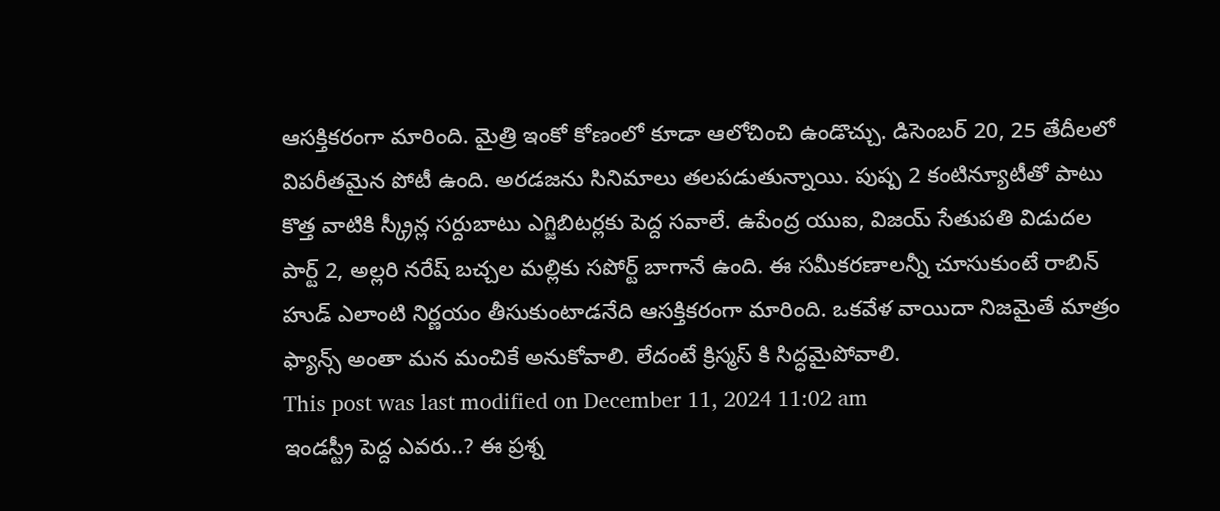ఆసక్తికరంగా మారింది. మైత్రి ఇంకో కోణంలో కూడా ఆలోచించి ఉండొచ్చు. డిసెంబర్ 20, 25 తేదీలలో విపరీతమైన పోటీ ఉంది. అరడజను సినిమాలు తలపడుతున్నాయి. పుష్ప 2 కంటిన్యూటీతో పాటు కొత్త వాటికి స్క్రీన్ల సర్దుబాటు ఎగ్జిబిటర్లకు పెద్ద సవాలే. ఉపేంద్ర యుఐ, విజయ్ సేతుపతి విడుదల పార్ట్ 2, అల్లరి నరేష్ బచ్చల మల్లికు సపోర్ట్ బాగానే ఉంది. ఈ సమీకరణాలన్నీ చూసుకుంటే రాబిన్ హుడ్ ఎలాంటి నిర్ణయం తీసుకుంటాడనేది ఆసక్తికరంగా మారింది. ఒకవేళ వాయిదా నిజమైతే మాత్రం ఫ్యాన్స్ అంతా మన మంచికే అనుకోవాలి. లేదంటే క్రిస్మస్ కి సిద్ధమైపోవాలి.
This post was last modified on December 11, 2024 11:02 am
ఇండస్ట్రీ పెద్ద ఎవరు..? ఈ ప్రశ్న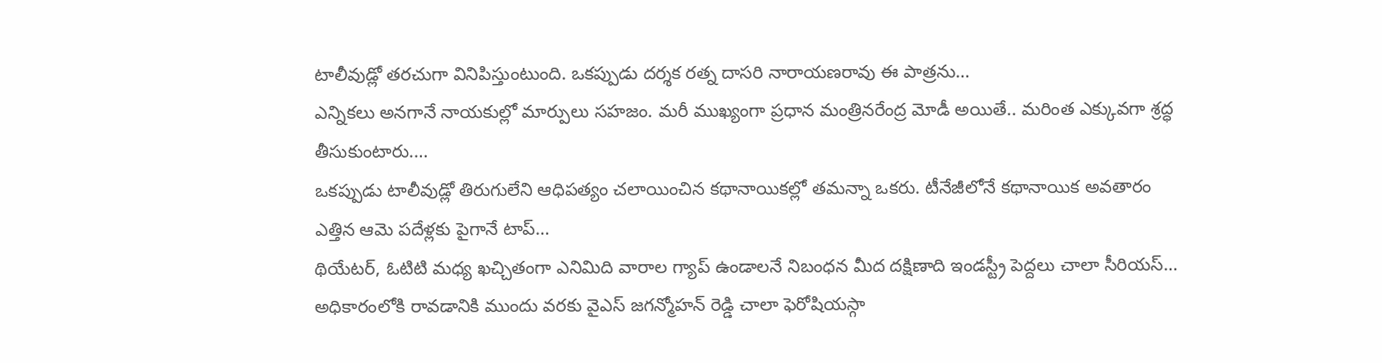టాలీవుడ్లో తరచుగా వినిపిస్తుంటుంది. ఒకప్పుడు దర్శక రత్న దాసరి నారాయణరావు ఈ పాత్రను…
ఎన్నికలు అనగానే నాయకుల్లో మార్పులు సహజం. మరీ ముఖ్యంగా ప్రధాన మంత్రినరేంద్ర మోడీ అయితే.. మరింత ఎక్కువగా శ్రద్ధ తీసుకుంటారు.…
ఒకప్పుడు టాలీవుడ్లో తిరుగులేని ఆధిపత్యం చలాయించిన కథానాయికల్లో తమన్నా ఒకరు. టీనేజీలోనే కథానాయిక అవతారం ఎత్తిన ఆమె పదేళ్లకు పైగానే టాప్…
థియేటర్, ఓటిటి మధ్య ఖచ్చితంగా ఎనిమిది వారాల గ్యాప్ ఉండాలనే నిబంధన మీద దక్షిణాది ఇండస్ట్రీ పెద్దలు చాలా సీరియస్…
అధికారంలోకి రావడానికి ముందు వరకు వైఎస్ జగన్మోహన్ రెడ్డి చాలా ఫెరోషియస్గా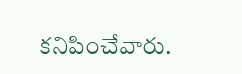కనిపించేవారు.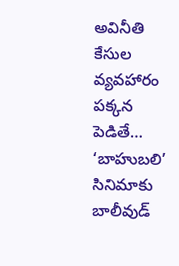అవినీతి కేసుల వ్యవహారం పక్కన పెడితే…
‘బాహుబలి’ సినిమాకు బాలీవుడ్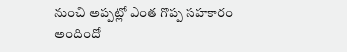నుంచి అప్పట్లో ఎంత గొప్ప సహకారం అందిందో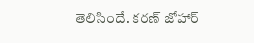తెలిసిందే. కరణ్ జోహార్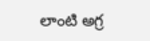లాంటి అగ్ర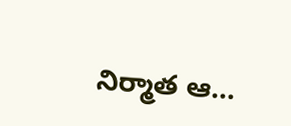నిర్మాత ఆ…